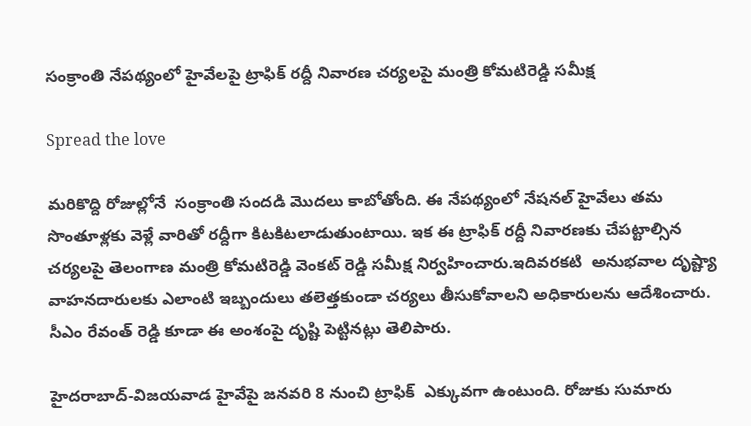సంక్రాంతి నేపథ్యంలో హైవేలపై ట్రాఫిక్ రద్దీ నివారణ చర్యలపై మంత్రి కోమటిరెడ్డి సమీక్ష

Spread the love

మరికొద్ది రోజుల్లోనే  సంక్రాంతి సందడి మొదలు కాబోతోంది. ఈ నేపథ్యంలో నేషనల్ హైవేలు తమ సొంతూళ్లకు వెళ్లే వారితో రద్దీగా కిటకిటలాడుతుంటాయి. ఇక ఈ ట్రాఫిక్ రద్దీ నివారణకు చేపట్టాల్సిన చర్యలపై తెలంగాణ మంత్రి కోమటిరెడ్డి వెంకట్ రెడ్డి సమీక్ష నిర్వహించారు.ఇదివరకటి  అనుభవాల దృష్ట్యా వాహనదారులకు ఎలాంటి ఇబ్బందులు తలెత్తకుండా చర్యలు తీసుకోవాలని అధికారులను ఆదేశించారు. సీఎం రేవంత్ రెడ్డి కూడా ఈ అంశంపై దృష్టి పెట్టినట్లు తెలిపారు.

హైదరాబాద్-విజయవాడ హైవేపై జనవరి 8 నుంచి ట్రాఫిక్  ఎక్కువగా ఉంటుంది. రోజుకు సుమారు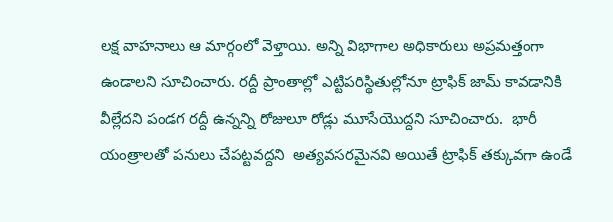లక్ష వాహనాలు ఆ మార్గంలో వెళ్తాయి. అన్ని విభాగాల అధికారులు అప్రమత్తంగా ఉండాలని సూచించారు. రద్దీ ప్రాంతాల్లో ఎట్టిపరిస్థితుల్లోనూ ట్రాఫిక్ జామ్ కావడానికి వీల్లేదని పండగ రద్దీ ఉన్నన్ని రోజులూ రోడ్లు మూసేయొద్దని సూచించారు.  భారీ యంత్రాలతో పనులు చేపట్టవద్దని  అత్యవసరమైనవి అయితే ట్రాఫిక్ తక్కువగా ఉండే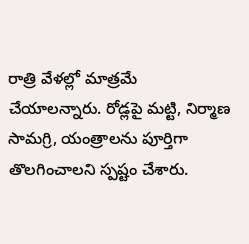రాత్రి వేళల్లో మాత్రమే చేయాలన్నారు. రోడ్లపై మట్టి, నిర్మాణ సామగ్రి, యంత్రాలను పూర్తిగా తొలగించాలని స్పష్టం చేశారు.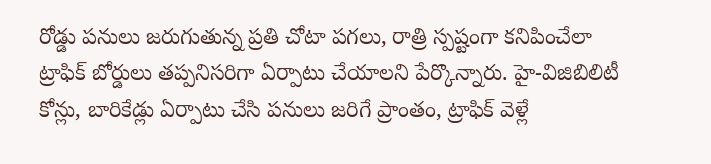రోడ్డు పనులు జరుగుతున్న ప్రతి చోటా పగలు, రాత్రి స్పష్టంగా కనిపించేలా ట్రాఫిక్ బోర్డులు తప్పనిసరిగా ఏర్పాటు చేయాలని పేర్కొన్నారు. హై-విజిబిలిటీ కోన్లు, బారికేడ్లు ఏర్పాటు చేసి పనులు జరిగే ప్రాంతం, ట్రాఫిక్ వెళ్లే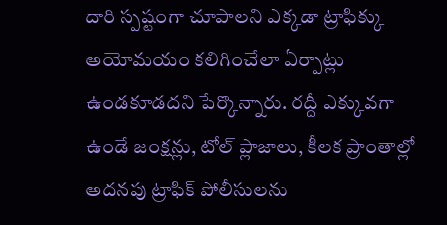దారి స్పష్టంగా చూపాలని ఎక్కడా ట్రాఫిక్కు అయోమయం కలిగించేలా ఏర్పాట్లు ఉండకూడదని పేర్కొన్నారు. రద్దీ ఎక్కువగా ఉండే జంక్షన్లు, టోల్ ప్లాజాలు, కీలక ప్రాంతాల్లో అదనపు ట్రాఫిక్ పోలీసులను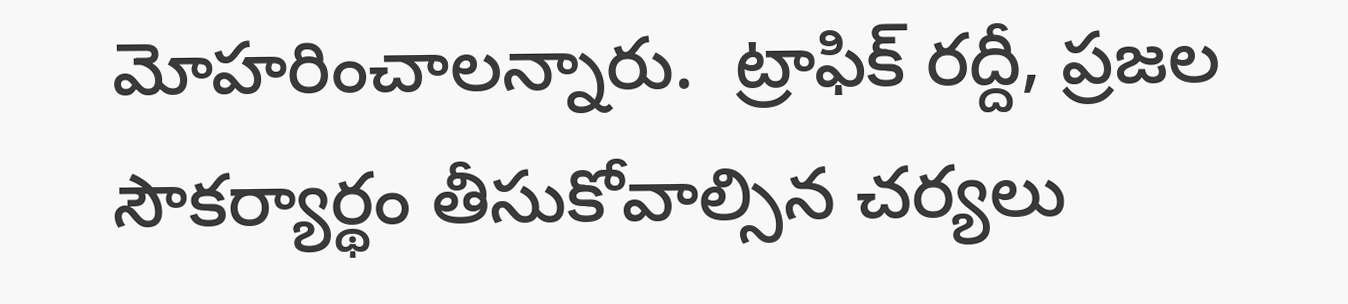మోహరించాలన్నారు.  ట్రాఫిక్ రద్దీ, ప్రజల సౌకర్యార్థం తీసుకోవాల్సిన చర్యలు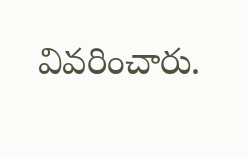వివరించారు.